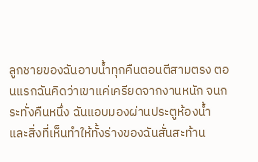ลูกชายของฉันอาบน้ำทุกคืนตอนตีสามตรง ตอนแรกฉันคิดว่าเขาแค่เครียดจากงานหนัก จนกระทั่งคืนหนึ่ง ฉันแอบมองผ่านประตูห้องน้ำ และสิ่งที่เห็นทำให้ทั้งร่างของฉันสั่นสะท้าน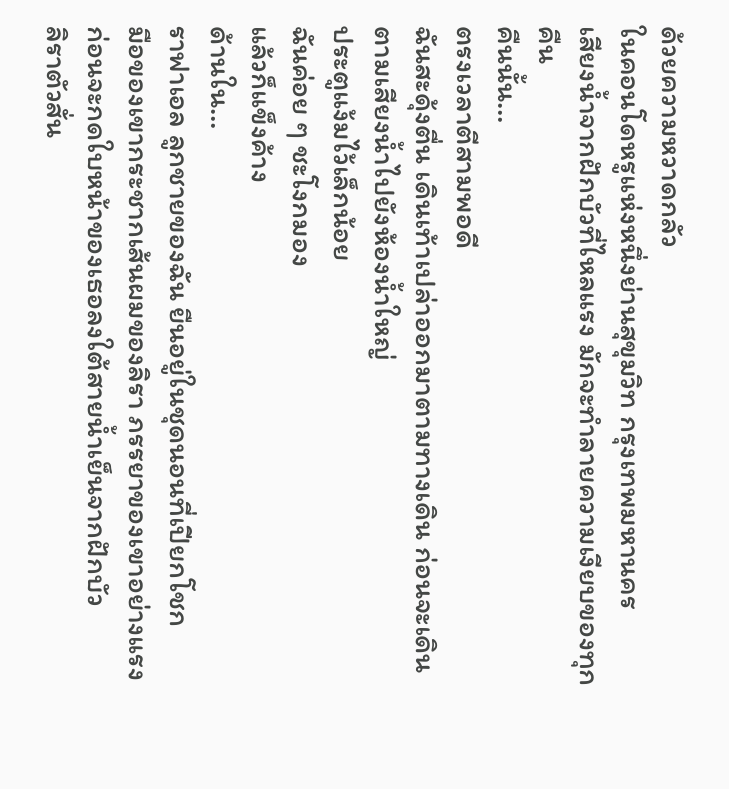ด้วยความหวาดกลัว
ในคอนโดหรูแห่งหนึ่งย่านสุขุมวิท กรุงเทพมหานคร
เสียงน้ำจากฝักบัวที่ไหลแรง มักจะทำลายความเงียบของทุกคืน
คืนนั้น…
ตรงเวลาตีสามพอดี
ฉันสะดุ้งตื่น เดินเท้าเปล่าออกมาตามทางเดิน ก่อนจะเดินตามเสียงน้ำไปยังห้องน้ำใหญ่
ประตูแง้มไว้เล็กน้อย
ฉันค่อย ๆ ชะโงกมอง
แล้วก็แข็งค้าง
ด้านใน…
ราฟาเอล ลูกชายของฉัน ยืนอยู่ในชุดนอนที่เปียกโชก
มือของเขากระชากเส้นผมของลิรา ภรรยาของเขาอย่างแรง
ก่อนจะกดใบหน้าของเธอลงใต้สายน้ำเย็นจากฝักบัว
ลิราตัวสั่น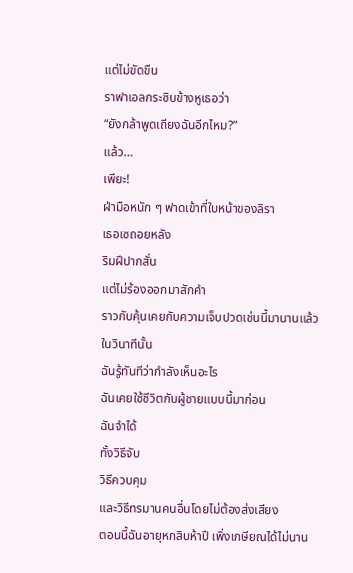แต่ไม่ขัดขืน
ราฟาเอลกระซิบข้างหูเธอว่า
“ยังกล้าพูดเถียงฉันอีกไหม?”
แล้ว…
เพียะ!
ฝ่ามือหนัก ๆ ฟาดเข้าที่ใบหน้าของลิรา
เธอเซถอยหลัง
ริมฝีปากสั่น
แต่ไม่ร้องออกมาสักคำ
ราวกับคุ้นเคยกับความเจ็บปวดเช่นนี้มานานแล้ว
ในวินาทีนั้น
ฉันรู้ทันทีว่ากำลังเห็นอะไร
ฉันเคยใช้ชีวิตกับผู้ชายแบบนี้มาก่อน
ฉันจำได้
ทั้งวิธีจับ
วิธีควบคุม
และวิธีทรมานคนอื่นโดยไม่ต้องส่งเสียง
ตอนนี้ฉันอายุหกสิบห้าปี เพิ่งเกษียณได้ไม่นาน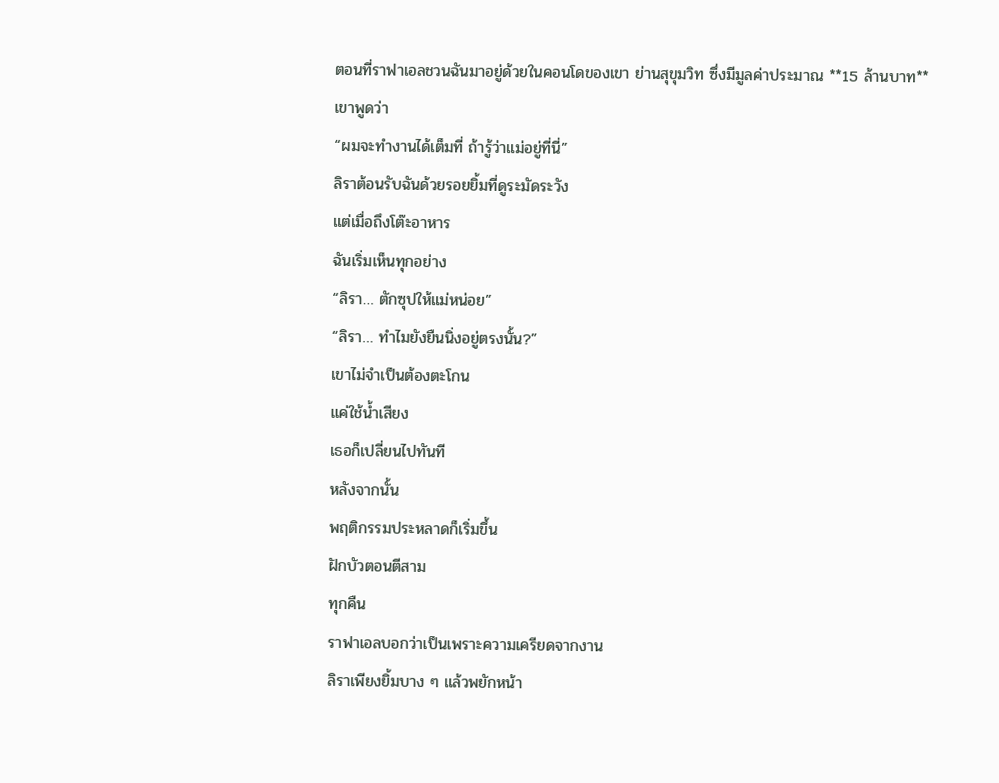ตอนที่ราฟาเอลชวนฉันมาอยู่ด้วยในคอนโดของเขา ย่านสุขุมวิท ซึ่งมีมูลค่าประมาณ **15 ล้านบาท**
เขาพูดว่า
“ผมจะทำงานได้เต็มที่ ถ้ารู้ว่าแม่อยู่ที่นี่”
ลิราต้อนรับฉันด้วยรอยยิ้มที่ดูระมัดระวัง
แต่เมื่อถึงโต๊ะอาหาร
ฉันเริ่มเห็นทุกอย่าง
“ลิรา… ตักซุปให้แม่หน่อย”
“ลิรา… ทำไมยังยืนนิ่งอยู่ตรงนั้น?”
เขาไม่จำเป็นต้องตะโกน
แค่ใช้น้ำเสียง
เธอก็เปลี่ยนไปทันที
หลังจากนั้น
พฤติกรรมประหลาดก็เริ่มขึ้น
ฝักบัวตอนตีสาม
ทุกคืน
ราฟาเอลบอกว่าเป็นเพราะความเครียดจากงาน
ลิราเพียงยิ้มบาง ๆ แล้วพยักหน้า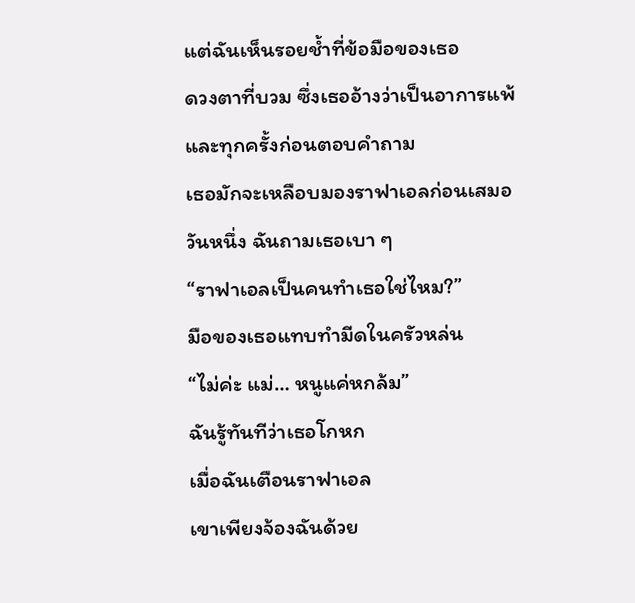แต่ฉันเห็นรอยช้ำที่ข้อมือของเธอ
ดวงตาที่บวม ซึ่งเธออ้างว่าเป็นอาการแพ้
และทุกครั้งก่อนตอบคำถาม
เธอมักจะเหลือบมองราฟาเอลก่อนเสมอ
วันหนึ่ง ฉันถามเธอเบา ๆ
“ราฟาเอลเป็นคนทำเธอใช่ไหม?”
มือของเธอแทบทำมีดในครัวหล่น
“ไม่ค่ะ แม่… หนูแค่หกล้ม”
ฉันรู้ทันทีว่าเธอโกหก
เมื่อฉันเตือนราฟาเอล
เขาเพียงจ้องฉันด้วย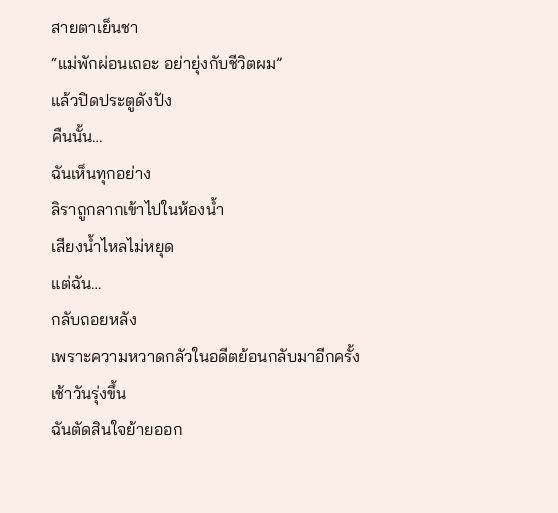สายตาเย็นชา
“แม่พักผ่อนเถอะ อย่ายุ่งกับชีวิตผม”
แล้วปิดประตูดังปัง
คืนนั้น…
ฉันเห็นทุกอย่าง
ลิราถูกลากเข้าไปในห้องน้ำ
เสียงน้ำไหลไม่หยุด
แต่ฉัน…
กลับถอยหลัง
เพราะความหวาดกลัวในอดีตย้อนกลับมาอีกครั้ง
เช้าวันรุ่งขึ้น
ฉันตัดสินใจย้ายออก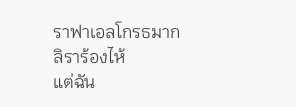ราฟาเอลโกรธมาก
ลิราร้องไห้
แต่ฉัน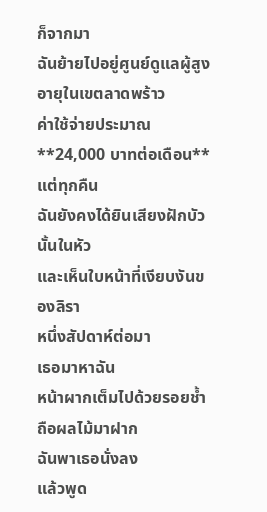ก็จากมา
ฉันย้ายไปอยู่ศูนย์ดูแลผู้สูงอายุในเขตลาดพร้าว
ค่าใช้จ่ายประมาณ **24,000 บาทต่อเดือน**
แต่ทุกคืน
ฉันยังคงได้ยินเสียงฝักบัวนั้นในหัว
และเห็นใบหน้าที่เงียบงันของลิรา
หนึ่งสัปดาห์ต่อมา
เธอมาหาฉัน
หน้าผากเต็มไปด้วยรอยช้ำ
ถือผลไม้มาฝาก
ฉันพาเธอนั่งลง
แล้วพูด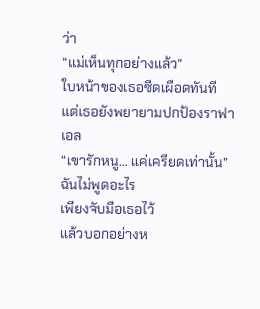ว่า
“แม่เห็นทุกอย่างแล้ว”
ใบหน้าของเธอซีดเผือดทันที
แต่เธอยังพยายามปกป้องราฟาเอล
“เขารักหนู… แค่เครียดเท่านั้น”
ฉันไม่พูดอะไร
เพียงจับมือเธอไว้
แล้วบอกอย่างห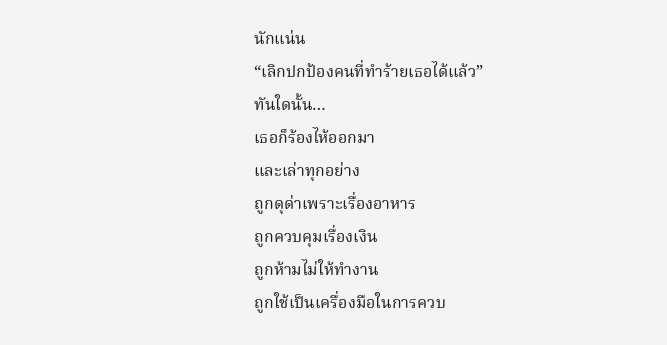นักแน่น
“เลิกปกป้องคนที่ทำร้ายเธอได้แล้ว”
ทันใดนั้น…
เธอก็ร้องไห้ออกมา
และเล่าทุกอย่าง
ถูกดุด่าเพราะเรื่องอาหาร
ถูกควบคุมเรื่องเงิน
ถูกห้ามไม่ให้ทำงาน
ถูกใช้เป็นเครื่องมือในการควบ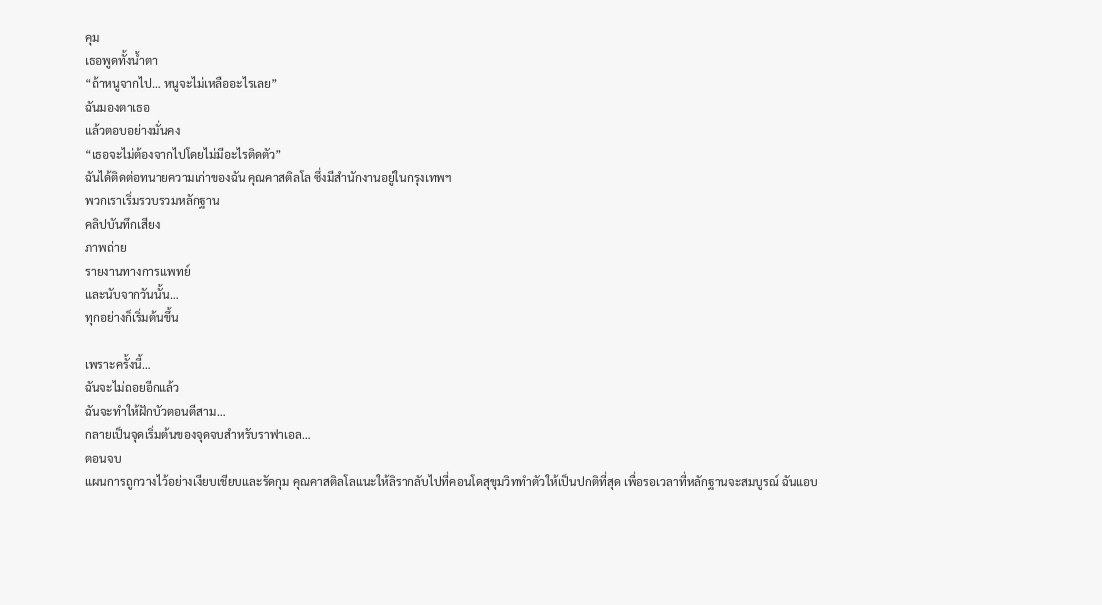คุม
เธอพูดทั้งน้ำตา
“ถ้าหนูจากไป… หนูจะไม่เหลืออะไรเลย”
ฉันมองตาเธอ
แล้วตอบอย่างมั่นคง
“เธอจะไม่ต้องจากไปโดยไม่มีอะไรติดตัว”
ฉันได้ติดต่อทนายความเก่าของฉัน คุณคาสติลโล ซึ่งมีสำนักงานอยู่ในกรุงเทพฯ
พวกเราเริ่มรวบรวมหลักฐาน
คลิปบันทึกเสียง
ภาพถ่าย
รายงานทางการแพทย์
และนับจากวันนั้น…
ทุกอย่างก็เริ่มต้นขึ้น

เพราะครั้งนี้…
ฉันจะไม่ถอยอีกแล้ว
ฉันจะทำให้ฝักบัวตอนตีสาม…
กลายเป็นจุดเริ่มต้นของจุดจบสำหรับราฟาเอล…
ตอนจบ
แผนการถูกวางไว้อย่างเงียบเชียบและรัดกุม คุณคาสติลโลแนะให้ลิรากลับไปที่คอนโดสุขุมวิททำตัวให้เป็นปกติที่สุด เพื่อรอเวลาที่หลักฐานจะสมบูรณ์ ฉันแอบ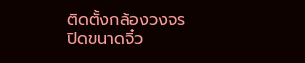ติดตั้งกล้องวงจรปิดขนาดจิ๋ว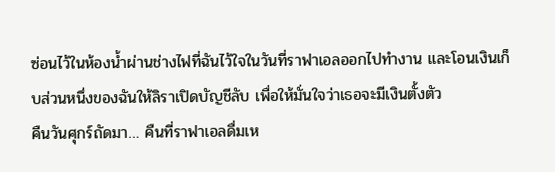ซ่อนไว้ในห้องน้ำผ่านช่างไฟที่ฉันไว้ใจในวันที่ราฟาเอลออกไปทำงาน และโอนเงินเก็บส่วนหนึ่งของฉันให้ลิราเปิดบัญชีลับ เพื่อให้มั่นใจว่าเธอจะมีเงินตั้งตัว
คืนวันศุกร์ถัดมา… คืนที่ราฟาเอลดื่มเห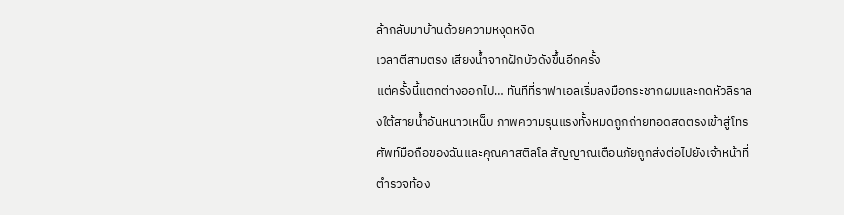ล้ากลับมาบ้านด้วยความหงุดหงิด
เวลาตีสามตรง เสียงน้ำจากฝักบัวดังขึ้นอีกครั้ง
แต่ครั้งนี้แตกต่างออกไป… ทันทีที่ราฟาเอลเริ่มลงมือกระชากผมและกดหัวลิราลงใต้สายน้ำอันหนาวเหน็บ ภาพความรุนแรงทั้งหมดถูกถ่ายทอดสดตรงเข้าสู่โทรศัพท์มือถือของฉันและคุณคาสติลโล สัญญาณเตือนภัยถูกส่งต่อไปยังเจ้าหน้าที่ตำรวจท้อง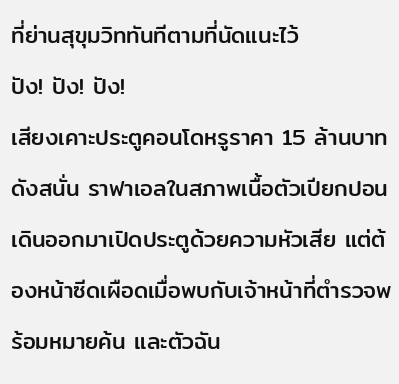ที่ย่านสุขุมวิททันทีตามที่นัดแนะไว้
ปัง! ปัง! ปัง!
เสียงเคาะประตูคอนโดหรูราคา 15 ล้านบาท ดังสนั่น ราฟาเอลในสภาพเนื้อตัวเปียกปอนเดินออกมาเปิดประตูด้วยความหัวเสีย แต่ต้องหน้าซีดเผือดเมื่อพบกับเจ้าหน้าที่ตำรวจพร้อมหมายค้น และตัวฉัน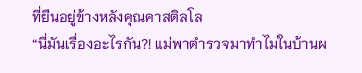ที่ยืนอยู่ข้างหลังคุณคาสติลโล
“นี่มันเรื่องอะไรกัน?! แม่พาตำรวจมาทำไมในบ้านผ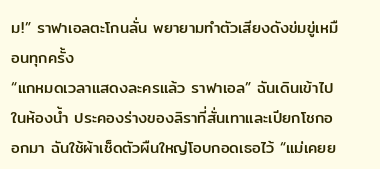ม!” ราฟาเอลตะโกนลั่น พยายามทำตัวเสียงดังข่มขู่เหมือนทุกครั้ง
“แกหมดเวลาแสดงละครแล้ว ราฟาเอล” ฉันเดินเข้าไปในห้องน้ำ ประคองร่างของลิราที่สั่นเทาและเปียกโชกออกมา ฉันใช้ผ้าเช็ดตัวผืนใหญ่โอบกอดเธอไว้ “แม่เคยย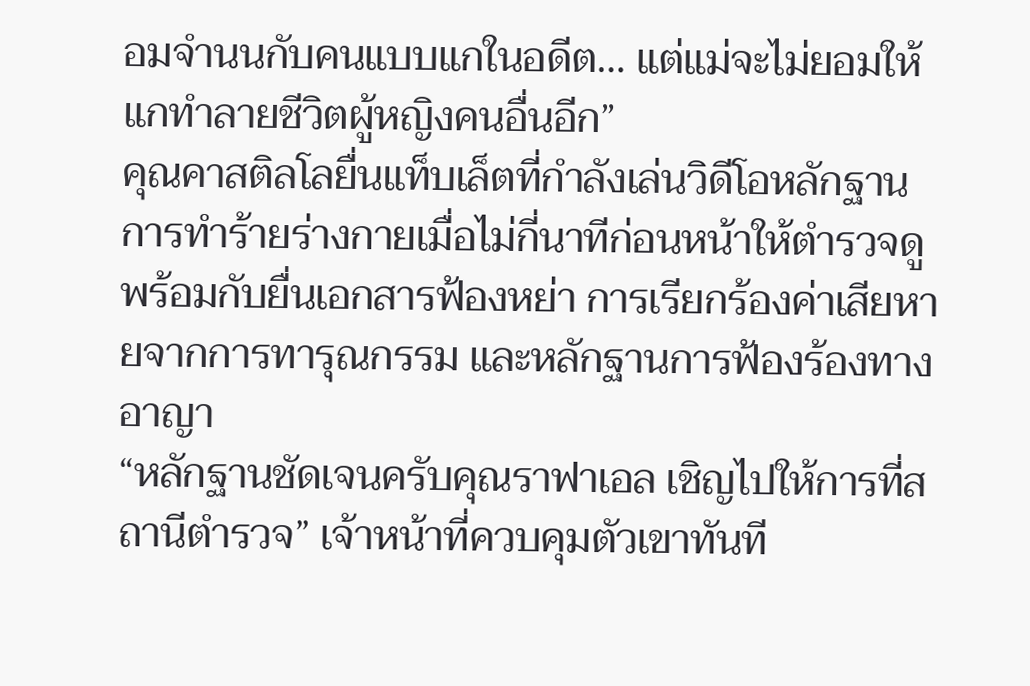อมจำนนกับคนแบบแกในอดีต… แต่แม่จะไม่ยอมให้แกทำลายชีวิตผู้หญิงคนอื่นอีก”
คุณคาสติลโลยื่นแท็บเล็ตที่กำลังเล่นวิดีโอหลักฐานการทำร้ายร่างกายเมื่อไม่กี่นาทีก่อนหน้าให้ตำรวจดู พร้อมกับยื่นเอกสารฟ้องหย่า การเรียกร้องค่าเสียหายจากการทารุณกรรม และหลักฐานการฟ้องร้องทางอาญา
“หลักฐานชัดเจนครับคุณราฟาเอล เชิญไปให้การที่สถานีตำรวจ” เจ้าหน้าที่ควบคุมตัวเขาทันที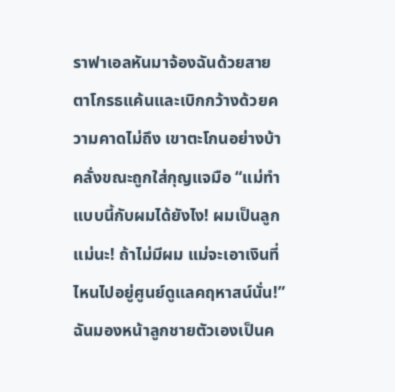ราฟาเอลหันมาจ้องฉันด้วยสายตาโกรธแค้นและเบิกกว้างด้วยความคาดไม่ถึง เขาตะโกนอย่างบ้าคลั่งขณะถูกใส่กุญแจมือ “แม่ทำแบบนี้กับผมได้ยังไง! ผมเป็นลูกแม่นะ! ถ้าไม่มีผม แม่จะเอาเงินที่ไหนไปอยู่ศูนย์ดูแลคฤหาสน์นั่น!”
ฉันมองหน้าลูกชายตัวเองเป็นค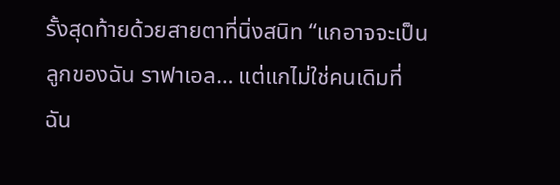รั้งสุดท้ายด้วยสายตาที่นิ่งสนิท “แกอาจจะเป็นลูกของฉัน ราฟาเอล… แต่แกไม่ใช่คนเดิมที่ฉัน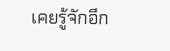เคยรู้จักอีก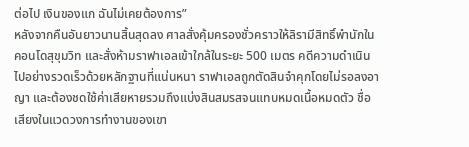ต่อไป เงินของแก ฉันไม่เคยต้องการ”
หลังจากคืนอันยาวนานสิ้นสุดลง ศาลสั่งคุ้มครองชั่วคราวให้ลิรามีสิทธิ์พำนักในคอนโดสุขุมวิท และสั่งห้ามราฟาเอลเข้าใกล้ในระยะ 500 เมตร คดีความดำเนินไปอย่างรวดเร็วด้วยหลักฐานที่แน่นหนา ราฟาเอลถูกตัดสินจำคุกโดยไม่รอลงอาญา และต้องชดใช้ค่าเสียหายรวมถึงแบ่งสินสมรสจนแทบหมดเนื้อหมดตัว ชื่อเสียงในแวดวงการทำงานของเขา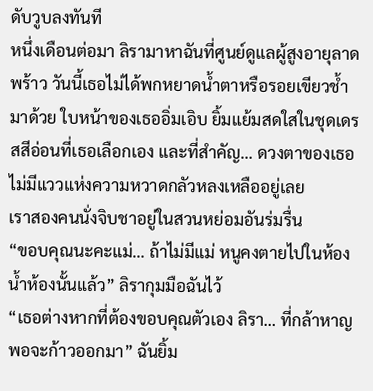ดับวูบลงทันที
หนึ่งเดือนต่อมา ลิรามาหาฉันที่ศูนย์ดูแลผู้สูงอายุลาดพร้าว วันนี้เธอไม่ได้พกหยาดน้ำตาหรือรอยเขียวช้ำมาด้วย ใบหน้าของเธออิ่มเอิบ ยิ้มแย้มสดใสในชุดเดรสสีอ่อนที่เธอเลือกเอง และที่สำคัญ… ดวงตาของเธอไม่มีแววแห่งความหวาดกลัวหลงเหลืออยู่เลย
เราสองคนนั่งจิบชาอยู่ในสวนหย่อมอันร่มรื่น
“ขอบคุณนะคะแม่… ถ้าไม่มีแม่ หนูคงตายไปในห้องน้ำห้องนั้นแล้ว” ลิรากุมมือฉันไว้
“เธอต่างหากที่ต้องขอบคุณตัวเอง ลิรา… ที่กล้าหาญพอจะก้าวออกมา” ฉันยิ้ม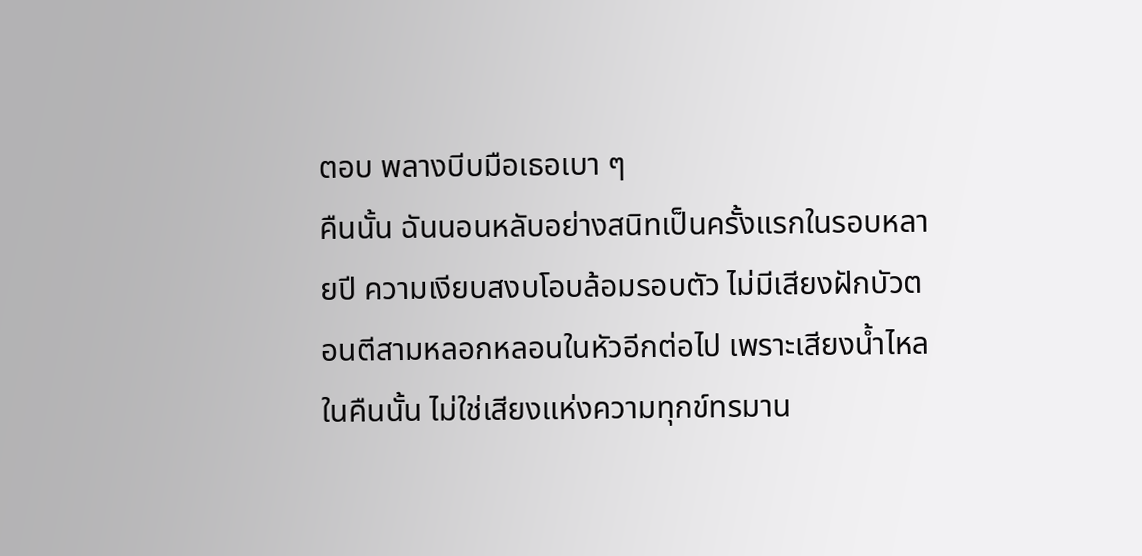ตอบ พลางบีบมือเธอเบา ๆ
คืนนั้น ฉันนอนหลับอย่างสนิทเป็นครั้งแรกในรอบหลายปี ความเงียบสงบโอบล้อมรอบตัว ไม่มีเสียงฝักบัวตอนตีสามหลอกหลอนในหัวอีกต่อไป เพราะเสียงน้ำไหลในคืนนั้น ไม่ใช่เสียงแห่งความทุกข์ทรมาน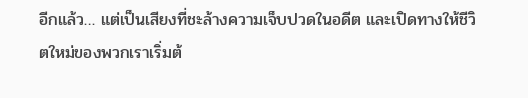อีกแล้ว… แต่เป็นเสียงที่ชะล้างความเจ็บปวดในอดีต และเปิดทางให้ชีวิตใหม่ของพวกเราเริ่มต้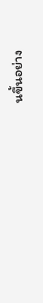นขึ้นอย่าง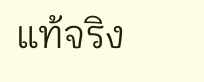แท้จริง